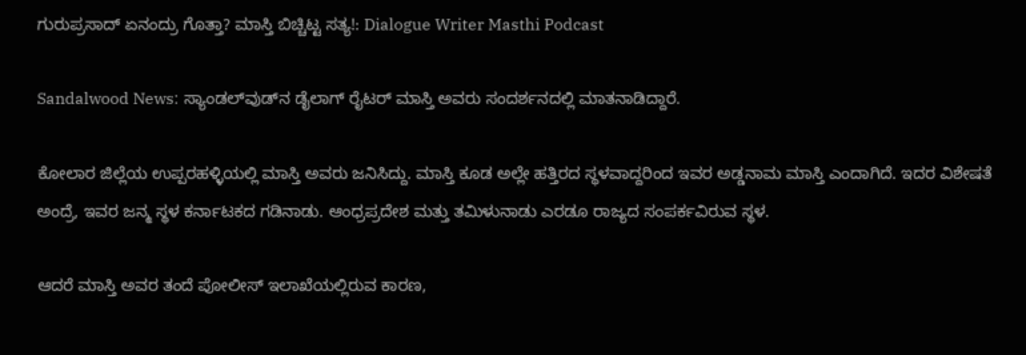ಗುರುಪ್ರಸಾದ್ ಏನಂದ್ರು ಗೊತ್ತಾ? ಮಾಸ್ತಿ ಬಿಚ್ಚಿಟ್ಟ ಸತ್ಯ!: Dialogue Writer Masthi Podcast

Sandalwood News: ಸ್ಯಾಂಡಲ್‌ವುಡ್‌ನ ಡೈಲಾಗ್ ರೈಟರ್ ಮಾಸ್ತಿ ಅವರು ಸಂದರ್ಶನದಲ್ಲಿ ಮಾತನಾಡಿದ್ದಾರೆ.

ಕೋಲಾರ ಜಿಲ್ಲೆಯ ಉಪ್ಪರಹಳ್ಳಿಯಲ್ಲಿ ಮಾಸ್ತಿ ಅವರು ಜನಿಸಿದ್ದು. ಮಾಸ್ತಿ ಕೂಡ ಅಲ್ಲೇ ಹತ್ತಿರದ ಸ್ಥಳವಾದ್ದರಿಂದ ಇವರ ಅಡ್ಡನಾಮ ಮಾಸ್ತಿ ಎಂದಾಗಿದೆ. ಇದರ ವಿಶೇಷತೆ ಅಂದ್ರೆ, ಇವರ ಜನ್ಮ ಸ್ಥಳ ಕರ್ನಾಟಕದ ಗಡಿನಾಡು. ಆಂಧ್ರಪ್ರದೇಶ ಮತ್ತು ತಮಿಳುನಾಡು ಎರಡೂ ರಾಜ್ಯದ ಸಂಪರ್ಕವಿರುವ ಸ್ಥಳ.

ಆದರೆ ಮಾಸ್ತಿ ಅವರ ತಂದೆ ಪೋಲೀಸ್ ಇಲಾಖೆಯಲ್ಲಿರುವ ಕಾರಣ,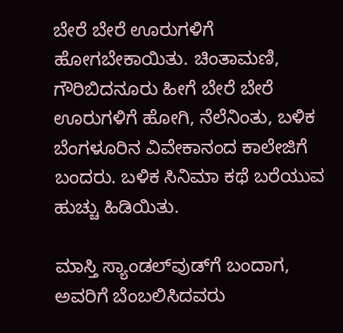ಬೇರೆ ಬೇರೆ ಊರುಗಳಿಗೆ ಹೋಗಬೇಕಾಯಿತು. ಚಿಂತಾಮಣಿ, ಗೌರಿಬಿದನೂರು ಹೀಗೆ ಬೇರೆ ಬೇರೆ ಊರುಗಳಿಗೆ ಹೋಗಿ, ನೆಲೆನಿಂತು, ಬಳಿಕ ಬೆಂಗಳೂರಿನ ವಿವೇಕಾನಂದ ಕಾಲೇಜಿಗೆ ಬಂದರು. ಬಳಿಕ ಸಿನಿಮಾ ಕಥೆ ಬರೆಯುವ ಹುಚ್ಚು ಹಿಡಿಯಿತು.

ಮಾಸ್ತಿ ಸ್ಯಾಂಡಲ್‌ವುಡ್‌ಗೆ ಬಂದಾಗ, ಅವರಿಗೆ ಬೆಂಬಲಿಸಿದವರು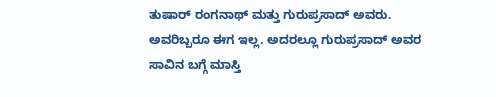ತುಷಾರ್ ರಂಗನಾಥ್ ಮತ್ತು ಗುರುಪ್ರಸಾದ್ ಅವರು. ಅವರಿಬ್ಬರೂ ಈಗ ಇಲ್ಲ. ಅದರಲ್ಲೂ ಗುರುಪ್ರಸಾದ್ ಅವರ ಸಾವಿನ ಬಗ್ಗೆ ಮಾಸ್ತಿ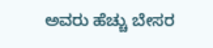ಅವರು ಹೆಚ್ಚು ಬೇಸರ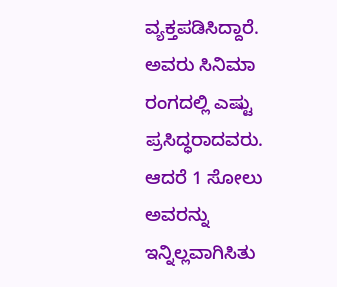ವ್ಯಕ್ತಪಡಿಸಿದ್ದಾರೆ. ಅವರು ಸಿನಿಮಾ ರಂಗದಲ್ಲಿ ಎಷ್ಟು ಪ್ರಸಿದ್ಧರಾದವರು. ಆದರೆ 1 ಸೋಲು ಅವರನ್ನು ಇನ್ನಿಲ್ಲವಾಗಿಸಿತು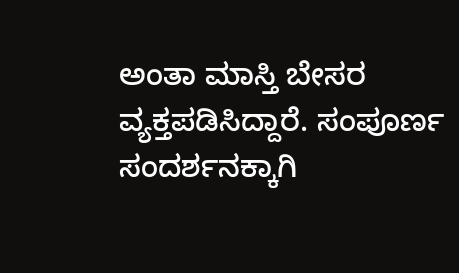ಅಂತಾ ಮಾಸ್ತಿ ಬೇಸರ ವ್ಯಕ್ತಪಡಿಸಿದ್ದಾರೆ. ಸಂಪೂರ್ಣ ಸಂದರ್ಶನಕ್ಕಾಗಿ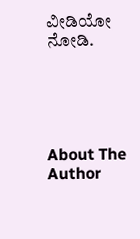ವೀಡಿಯೋ ನೋಡಿ.





About The Author